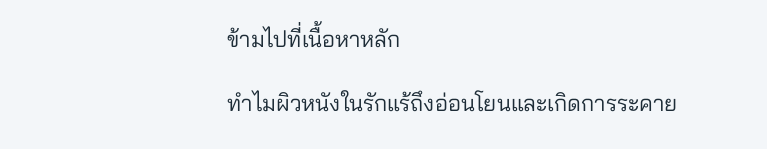ข้ามไปที่เนื้อหาหลัก

ทำไมผิวหนังในรักแร้ถึงอ่อนโยนและเกิดการระคาย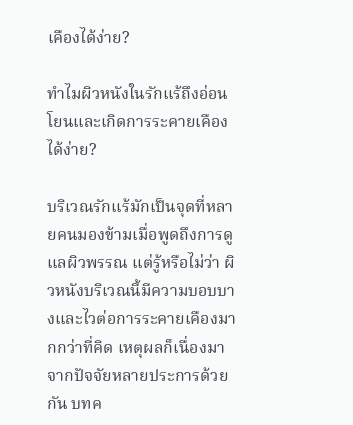เคืองได้ง่าย?

ทำไมผิวหนังในรักแร้ถึงอ่อนโยนและเกิดการระคายเคืองได้ง่าย?

บริเวณรักแร้มักเป็นจุดที่หลายคนมองข้ามเมื่อพูดถึงการดูแลผิวพรรณ แต่รู้หรือไม่ว่า ผิวหนังบริเวณนี้มีความบอบบางและไวต่อการระคายเคืองมากกว่าที่คิด เหตุผลก็เนื่องมาจากปัจจัยหลายประการด้วยกัน บทค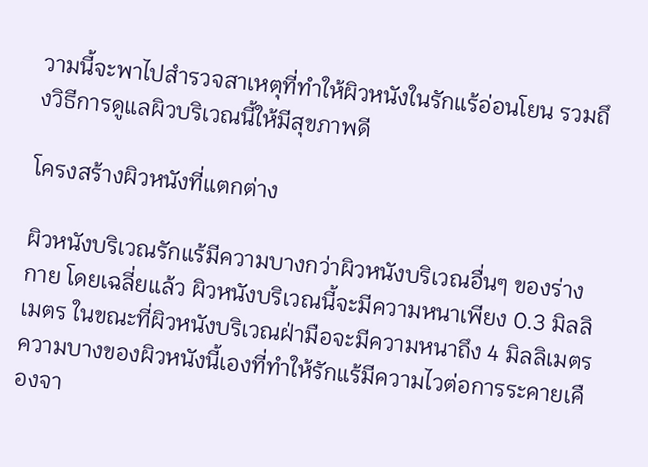วามนี้จะพาไปสำรวจสาเหตุที่ทำให้ผิวหนังในรักแร้อ่อนโยน รวมถึงวิธีการดูแลผิวบริเวณนี้ให้มีสุขภาพดี

โครงสร้างผิวหนังที่แตกต่าง

ผิวหนังบริเวณรักแร้มีความบางกว่าผิวหนังบริเวณอื่นๆ ของร่างกาย โดยเฉลี่ยแล้ว ผิวหนังบริเวณนี้จะมีความหนาเพียง 0.3 มิลลิเมตร ในขณะที่ผิวหนังบริเวณฝ่ามือจะมีความหนาถึง 4 มิลลิเมตร ความบางของผิวหนังนี้เองที่ทำให้รักแร้มีความไวต่อการระคายเคืองจา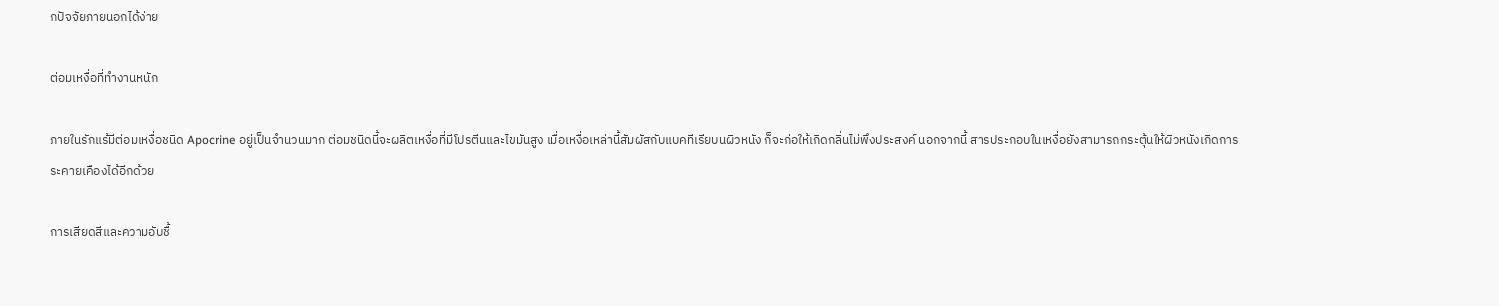กปัจจัยภายนอกได้ง่าย

ต่อมเหงื่อที่ทำงานหนัก

ภายในรักแร้มีต่อมเหงื่อชนิด Apocrine อยู่เป็นจำนวนมาก ต่อมชนิดนี้จะผลิตเหงื่อที่มีโปรตีนและไขมันสูง เมื่อเหงื่อเหล่านี้สัมผัสกับแบคทีเรียบนผิวหนัง ก็จะก่อให้เกิดกลิ่นไม่พึงประสงค์ นอกจากนี้ สารประกอบในเหงื่อยังสามารถกระตุ้นให้ผิวหนังเกิดการระคายเคืองได้อีกด้วย

การเสียดสีและความอับชื้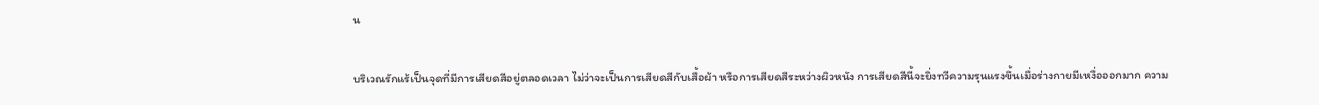น

บริเวณรักแร้เป็นจุดที่มีการเสียดสีอยู่ตลอดเวลา ไม่ว่าจะเป็นการเสียดสีกับเสื้อผ้า หรือการเสียดสีระหว่างผิวหนัง การเสียดสีนี้จะยิ่งทวีความรุนแรงขึ้นเมื่อร่างกายมีเหงื่อออกมาก ความ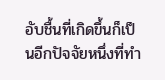อับชื้นที่เกิดขึ้นก็เป็นอีกปัจจัยหนึ่งที่ทำ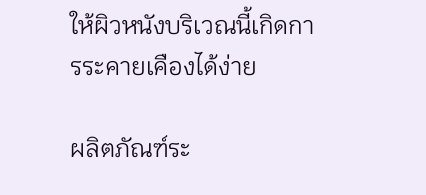ให้ผิวหนังบริเวณนี้เกิดการระคายเคืองได้ง่าย

ผลิตภัณฑ์ระ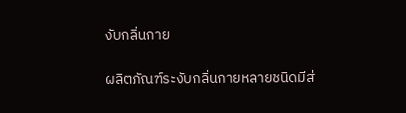งับกลิ่นกาย

ผลิตภัณฑ์ระงับกลิ่นกายหลายชนิดมีส่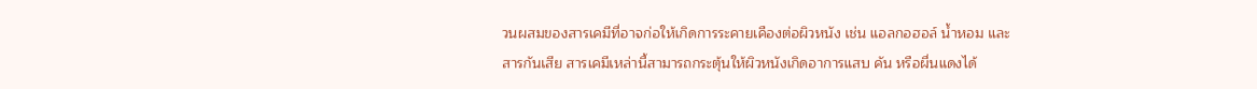วนผสมของสารเคมีที่อาจก่อให้เกิดการระคายเคืองต่อผิวหนัง เช่น แอลกอฮอล์ น้ำหอม และสารกันเสีย สารเคมีเหล่านี้สามารถกระตุ้นให้ผิวหนังเกิดอาการแสบ คัน หรือผื่นแดงได้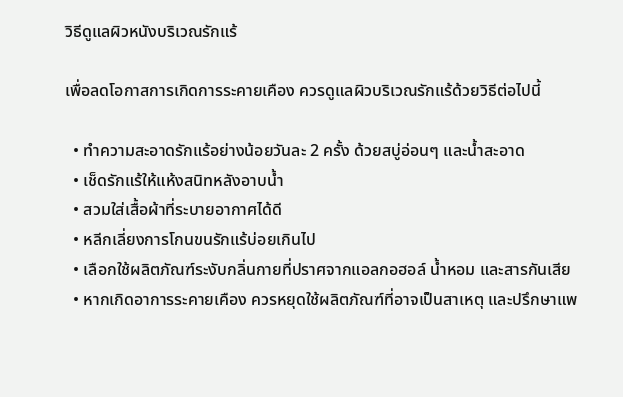วิธีดูแลผิวหนังบริเวณรักแร้

เพื่อลดโอกาสการเกิดการระคายเคือง ควรดูแลผิวบริเวณรักแร้ด้วยวิธีต่อไปนี้

  • ทำความสะอาดรักแร้อย่างน้อยวันละ 2 ครั้ง ด้วยสบู่อ่อนๆ และน้ำสะอาด
  • เช็ดรักแร้ให้แห้งสนิทหลังอาบน้ำ
  • สวมใส่เสื้อผ้าที่ระบายอากาศได้ดี
  • หลีกเลี่ยงการโกนขนรักแร้บ่อยเกินไป
  • เลือกใช้ผลิตภัณฑ์ระงับกลิ่นกายที่ปราศจากแอลกอฮอล์ น้ำหอม และสารกันเสีย
  • หากเกิดอาการระคายเคือง ควรหยุดใช้ผลิตภัณฑ์ที่อาจเป็นสาเหตุ และปรึกษาแพ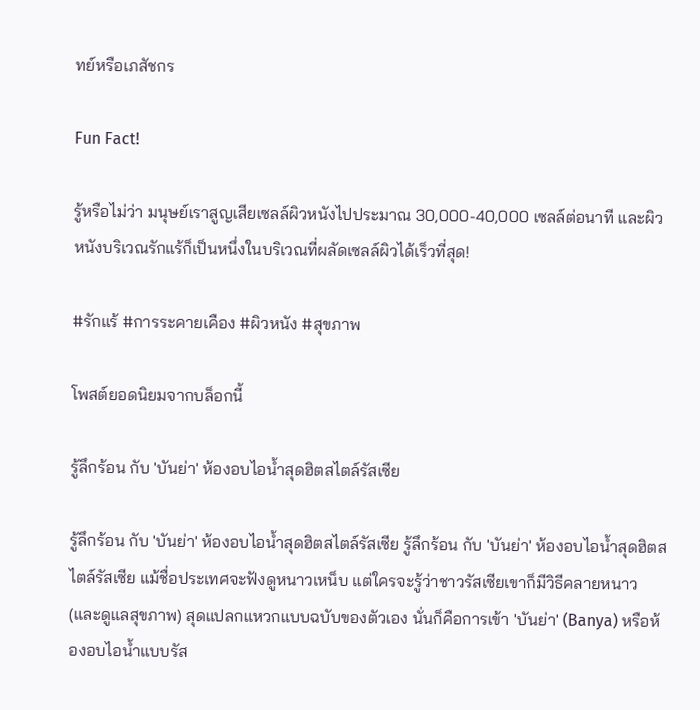ทย์หรือเภสัชกร

Fun Fact!

รู้หรือไม่ว่า มนุษย์เราสูญเสียเซลล์ผิวหนังไปประมาณ 30,000-40,000 เซลล์ต่อนาที และผิวหนังบริเวณรักแร้ก็เป็นหนึ่งในบริเวณที่ผลัดเซลล์ผิวได้เร็วที่สุด!

#รักแร้ #การระคายเคือง #ผิวหนัง #สุขภาพ

โพสต์ยอดนิยมจากบล็อกนี้

รู้ลึกร้อน กับ 'บันย่า' ห้องอบไอน้ำสุดฮิตสไตล์รัสเซีย

รู้ลึกร้อน กับ 'บันย่า' ห้องอบไอน้ำสุดฮิตสไตล์รัสเซีย รู้ลึกร้อน กับ 'บันย่า' ห้องอบไอน้ำสุดฮิตสไตล์รัสเซีย แม้ชื่อประเทศจะฟังดูหนาวเหน็บ แต่ใครจะรู้ว่าชาวรัสเซียเขาก็มีวิธีคลายหนาว (และดูแลสุขภาพ) สุดแปลกแหวกแบบฉบับของตัวเอง นั่นก็คือการเข้า 'บันย่า' (Banya) หรือห้องอบไอน้ำแบบรัส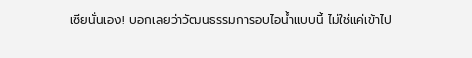เซียนั่นเอง! บอกเลยว่าวัฒนธรรมการอบไอน้ำแบบนี้ ไม่ใช่แค่เข้าไป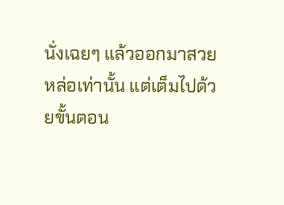นั่งเฉยๆ แล้วออกมาสวยหล่อเท่านั้น แต่เต็มไปด้วยขั้นตอน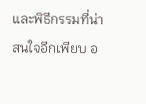และพิธีกรรมที่น่าสนใจอีกเพียบ อ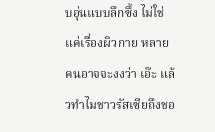บอุ่นแบบลึกซึ้ง ไม่ใช่แค่เรื่องผิวกาย หลายคนอาจจะงงว่า เอ๊ะ แล้วทำไมชาวรัสเซียถึงชอ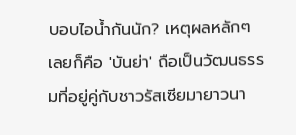บอบไอน้ำกันนัก? เหตุผลหลักๆ เลยก็คือ 'บันย่า' ถือเป็นวัฒนธรรมที่อยู่คู่กับชาวรัสเซียมายาวนา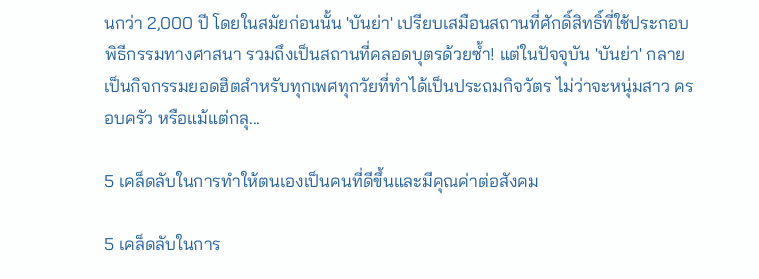นกว่า 2,000 ปี โดยในสมัยก่อนนั้น 'บันย่า' เปรียบเสมือนสถานที่ศักดิ์สิทธิ์ที่ใช้ประกอบพิธีกรรมทางศาสนา รวมถึงเป็นสถานที่คลอดบุตรด้วยซ้ำ! แต่ในปัจจุบัน 'บันย่า' กลายเป็นกิจกรรมยอดฮิตสำหรับทุกเพศทุกวัยที่ทำได้เป็นประถมกิจวัตร ไม่ว่าจะหนุ่มสาว ครอบครัว หรือแม้แต่กลุ...

5 เคล็ดลับในการทำให้ตนเองเป็นคนที่ดีขึ้นและมีคุณค่าต่อสังคม

5 เคล็ดลับในการ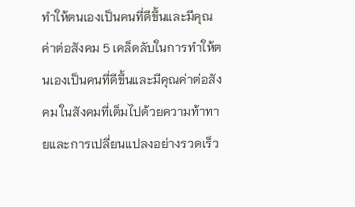ทำให้ตนเองเป็นคนที่ดีขึ้นและมีคุณค่าต่อสังคม 5 เคล็ดลับในการทำให้ตนเองเป็นคนที่ดีขึ้นและมีคุณค่าต่อสังคม ในสังคมที่เต็มไปด้วยความท้าทายและการเปลี่ยนแปลงอย่างรวดเร็ว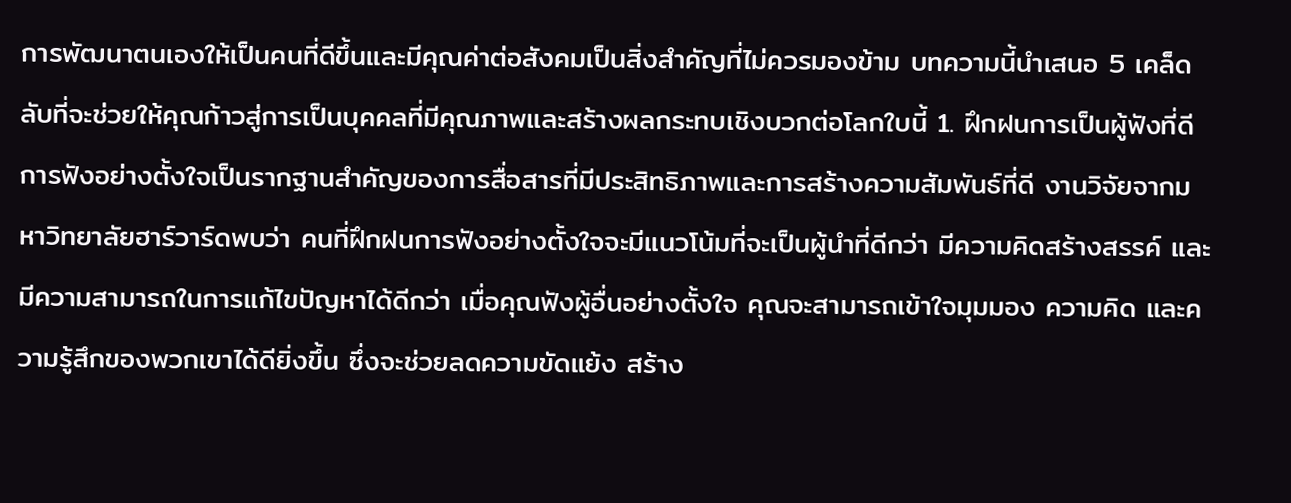การพัฒนาตนเองให้เป็นคนที่ดีขึ้นและมีคุณค่าต่อสังคมเป็นสิ่งสำคัญที่ไม่ควรมองข้าม บทความนี้นำเสนอ 5 เคล็ดลับที่จะช่วยให้คุณก้าวสู่การเป็นบุคคลที่มีคุณภาพและสร้างผลกระทบเชิงบวกต่อโลกใบนี้ 1. ฝึกฝนการเป็นผู้ฟังที่ดี การฟังอย่างตั้งใจเป็นรากฐานสำคัญของการสื่อสารที่มีประสิทธิภาพและการสร้างความสัมพันธ์ที่ดี งานวิจัยจากมหาวิทยาลัยฮาร์วาร์ดพบว่า คนที่ฝึกฝนการฟังอย่างตั้งใจจะมีแนวโน้มที่จะเป็นผู้นำที่ดีกว่า มีความคิดสร้างสรรค์ และมีความสามารถในการแก้ไขปัญหาได้ดีกว่า เมื่อคุณฟังผู้อื่นอย่างตั้งใจ คุณจะสามารถเข้าใจมุมมอง ความคิด และความรู้สึกของพวกเขาได้ดียิ่งขึ้น ซึ่งจะช่วยลดความขัดแย้ง สร้าง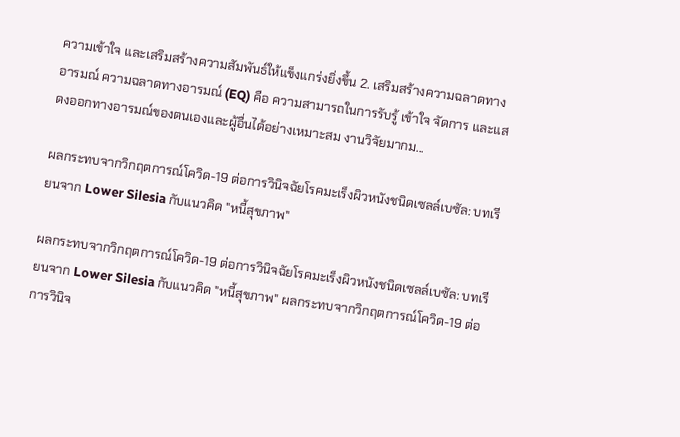ความเข้าใจ และเสริมสร้างความสัมพันธ์ให้แข็งแกร่งยิ่งขึ้น 2. เสริมสร้างความฉลาดทางอารมณ์ ความฉลาดทางอารมณ์ (EQ) คือ ความสามารถในการรับรู้ เข้าใจ จัดการ และแสดงออกทางอารมณ์ของตนเองและผู้อื่นได้อย่างเหมาะสม งานวิจัยมากม...

ผลกระทบจากวิกฤตการณ์โควิด-19 ต่อการวินิจฉัยโรคมะเร็งผิวหนังชนิดเซลล์เบซัล: บทเรียนจาก Lower Silesia กับแนวคิด "หนี้สุขภาพ"

ผลกระทบจากวิกฤตการณ์โควิด-19 ต่อการวินิจฉัยโรคมะเร็งผิวหนังชนิดเซลล์เบซัล: บทเรียนจาก Lower Silesia กับแนวคิด "หนี้สุขภาพ" ผลกระทบจากวิกฤตการณ์โควิด-19 ต่อการวินิจ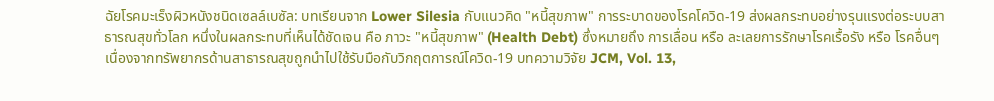ฉัยโรคมะเร็งผิวหนังชนิดเซลล์เบซัล: บทเรียนจาก Lower Silesia กับแนวคิด "หนี้สุขภาพ" การระบาดของโรคโควิด-19 ส่งผลกระทบอย่างรุนแรงต่อระบบสาธารณสุขทั่วโลก หนึ่งในผลกระทบที่เห็นได้ชัดเจน คือ ภาวะ "หนี้สุขภาพ" (Health Debt) ซึ่งหมายถึง การเลื่อน หรือ ละเลยการรักษาโรคเรื้อรัง หรือ โรคอื่นๆ เนื่องจากทรัพยากรด้านสาธารณสุขถูกนำไปใช้รับมือกับวิกฤตการณ์โควิด-19 บทความวิจัย JCM, Vol. 13,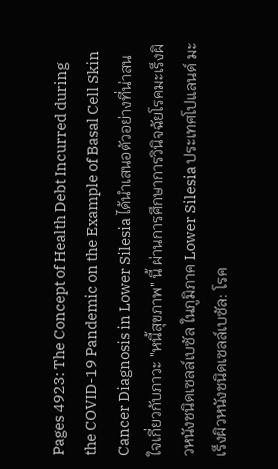Pages 4923: The Concept of Health Debt Incurred during the COVID-19 Pandemic on the Example of Basal Cell Skin Cancer Diagnosis in Lower Silesia ได้นำเสนอตัวอย่างที่น่าสนใจเกี่ยวกับภาวะ "หนี้สุขภาพ" นี้ ผ่านการศึกษาการวินิจฉัยโรคมะเร็งผิวหนังชนิดเซลล์เบซัล ในภูมิภาค Lower Silesia ประเทศโปแลนด์ มะเร็งผิวหนังชนิดเซลล์เบซัล: โรค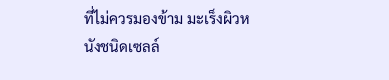ที่ไม่ควรมองข้าม มะเร็งผิวหนังชนิดเซลล์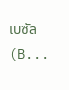เบซัล (B...